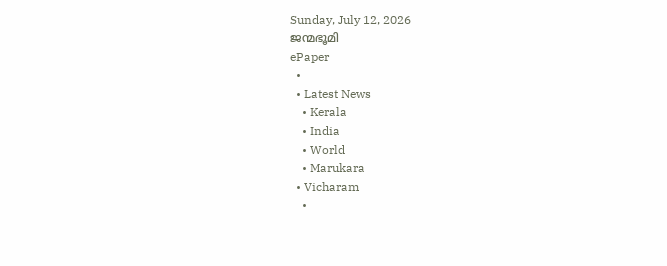Sunday, July 12, 2026
ജന്മഭൂമി
ePaper
  •
  • Latest News
    • Kerala
    • India
    • World
    • Marukara
  • Vicharam
    •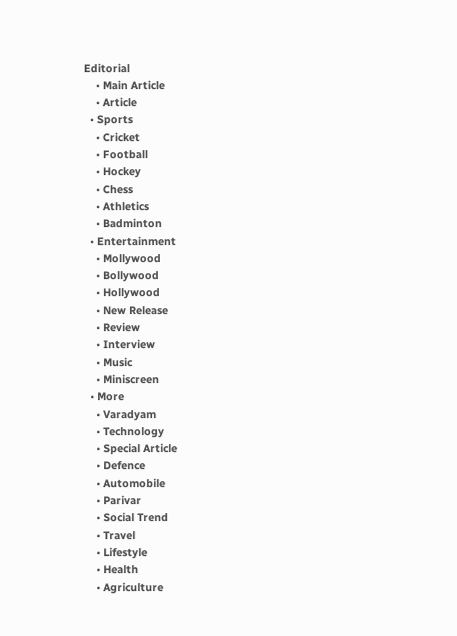Editorial
    • Main Article
    • Article
  • Sports
    • Cricket
    • Football
    • Hockey
    • Chess
    • Athletics
    • Badminton
  • Entertainment
    • Mollywood
    • Bollywood
    • Hollywood
    • New Release
    • Review
    • Interview
    • Music
    • Miniscreen
  • More
    • Varadyam
    • Technology
    • Special Article
    • Defence
    • Automobile
    • Parivar
    • Social Trend
    • Travel
    • Lifestyle
    • Health
    • Agriculture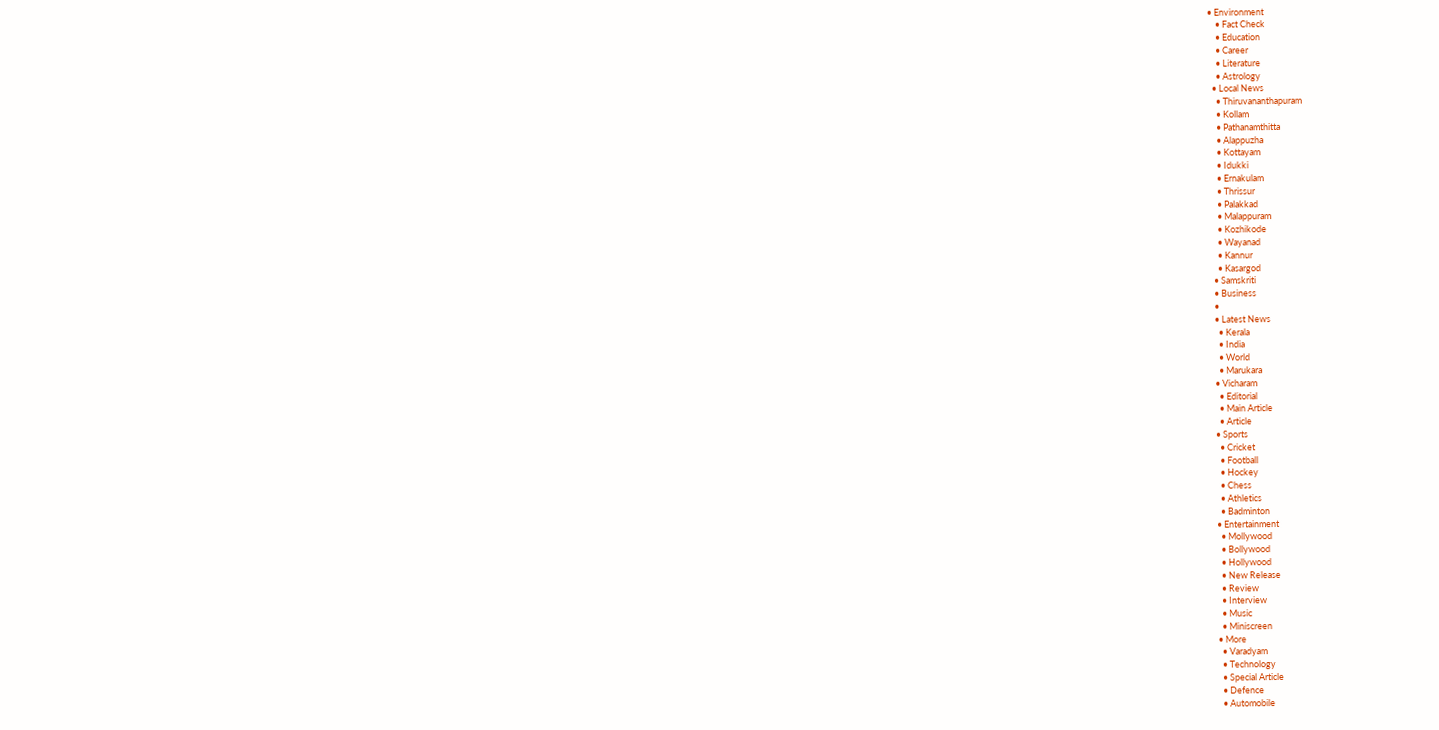• Environment
    • Fact Check
    • Education
    • Career
    • Literature
    • Astrology
  • Local News
    • Thiruvananthapuram
    • Kollam
    • Pathanamthitta
    • Alappuzha
    • Kottayam
    • Idukki
    • Ernakulam
    • Thrissur
    • Palakkad
    • Malappuram
    • Kozhikode
    • Wayanad
    • Kannur
    • Kasargod
  • Samskriti
  • Business
  •
  • Latest News
    • Kerala
    • India
    • World
    • Marukara
  • Vicharam
    • Editorial
    • Main Article
    • Article
  • Sports
    • Cricket
    • Football
    • Hockey
    • Chess
    • Athletics
    • Badminton
  • Entertainment
    • Mollywood
    • Bollywood
    • Hollywood
    • New Release
    • Review
    • Interview
    • Music
    • Miniscreen
  • More
    • Varadyam
    • Technology
    • Special Article
    • Defence
    • Automobile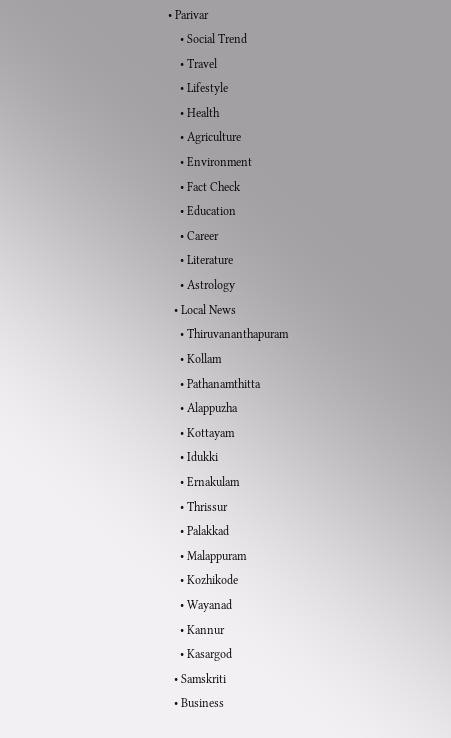• Parivar
    • Social Trend
    • Travel
    • Lifestyle
    • Health
    • Agriculture
    • Environment
    • Fact Check
    • Education
    • Career
    • Literature
    • Astrology
  • Local News
    • Thiruvananthapuram
    • Kollam
    • Pathanamthitta
    • Alappuzha
    • Kottayam
    • Idukki
    • Ernakulam
    • Thrissur
    • Palakkad
    • Malappuram
    • Kozhikode
    • Wayanad
    • Kannur
    • Kasargod
  • Samskriti
  • Business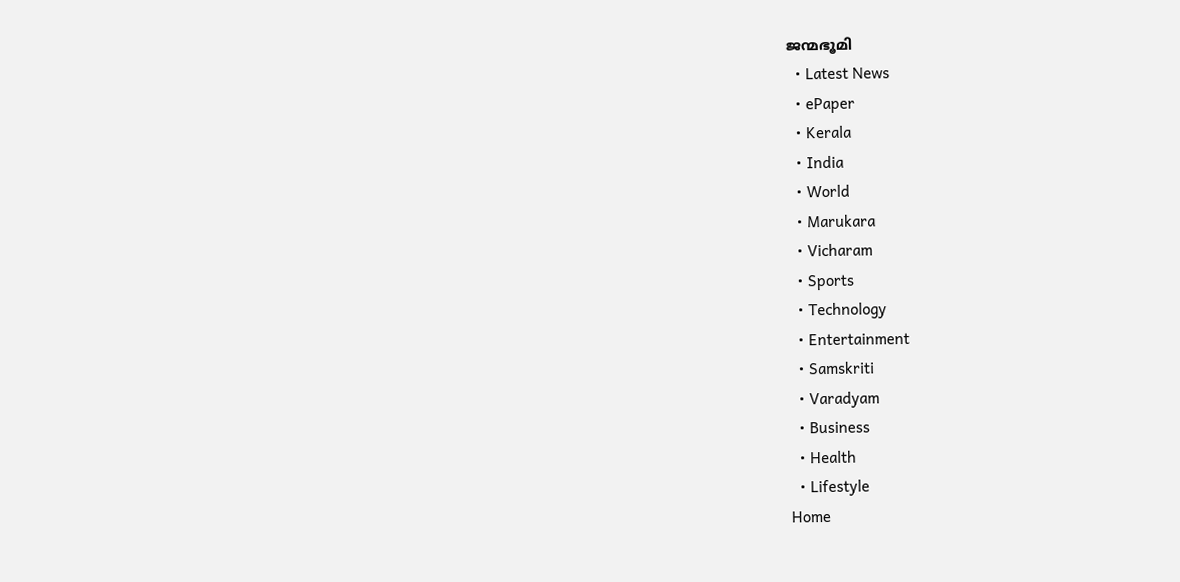ജന്മഭൂമി
  • Latest News
  • ePaper
  • Kerala
  • India
  • World
  • Marukara
  • Vicharam
  • Sports
  • Technology
  • Entertainment
  • Samskriti
  • Varadyam
  • Business
  • Health
  • Lifestyle
Home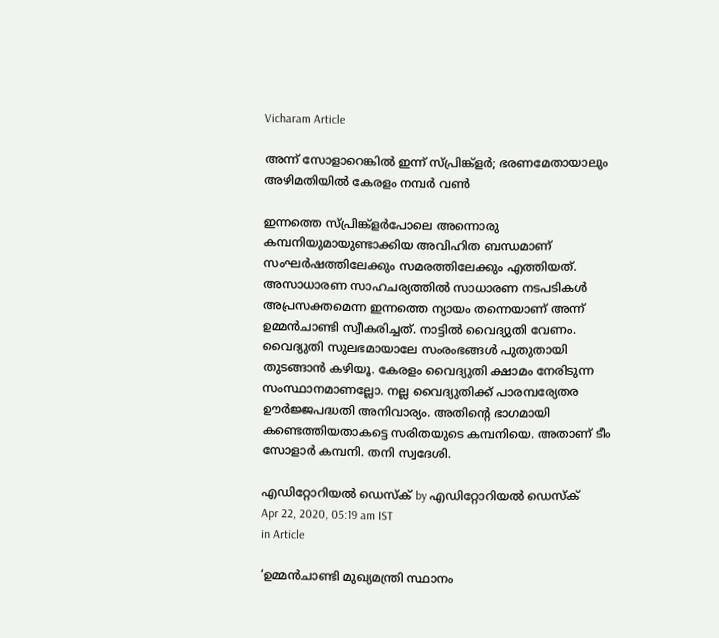Vicharam Article

അന്ന് സോളാറെങ്കില്‍ ഇന്ന് സ്പ്രിങ്ക്‌ളര്‍; ഭരണമേതായാലും അഴിമതിയില്‍ കേരളം നമ്പര്‍ വണ്‍

ഇന്നത്തെ സ്പ്രിങ്ക്‌ളര്‍പോലെ അന്നൊരു കമ്പനിയുമായുണ്ടാക്കിയ അവിഹിത ബന്ധമാണ് സംഘര്‍ഷത്തിലേക്കും സമരത്തിലേക്കും എത്തിയത്. അസാധാരണ സാഹചര്യത്തില്‍ സാധാരണ നടപടികള്‍ അപ്രസക്തമെന്ന ഇന്നത്തെ ന്യായം തന്നെയാണ് അന്ന് ഉമ്മന്‍ചാണ്ടി സ്വീകരിച്ചത്. നാട്ടില്‍ വൈദ്യുതി വേണം. വൈദ്യുതി സുലഭമായാലേ സംരംഭങ്ങള്‍ പുതുതായി തുടങ്ങാന്‍ കഴിയൂ. കേരളം വൈദ്യുതി ക്ഷാമം നേരിടുന്ന സംസ്ഥാനമാണല്ലോ. നല്ല വൈദ്യുതിക്ക് പാരമ്പര്യേതര ഊര്‍ജ്ജപദ്ധതി അനിവാര്യം. അതിന്റെ ഭാഗമായി കണ്ടെത്തിയതാകട്ടെ സരിതയുടെ കമ്പനിയെ. അതാണ് ടീം സോളാര്‍ കമ്പനി. തനി സ്വദേശി.

എഡിറ്റോറിയൽ ഡെസ്ക് by എഡിറ്റോറിയൽ ഡെസ്ക്
Apr 22, 2020, 05:19 am IST
in Article

‘ഉമ്മന്‍ചാണ്ടി മുഖ്യമന്ത്രി സ്ഥാനം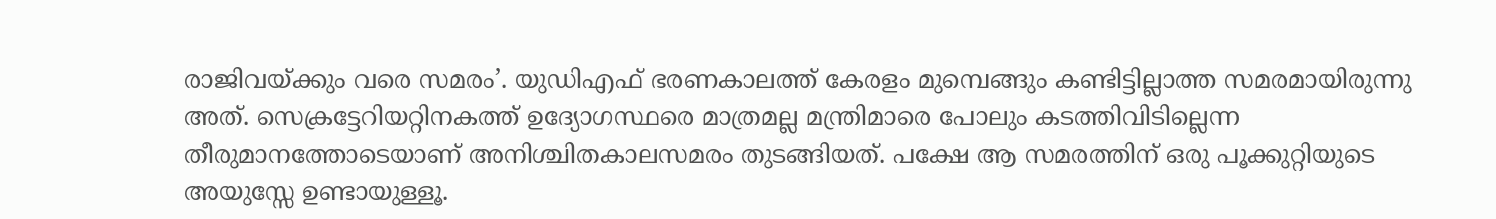രാജിവയ്‌ക്കും വരെ സമരം’. യുഡിഎഫ് ഭരണകാലത്ത് കേരളം മുമ്പെങ്ങും കണ്ടിട്ടില്ലാത്ത സമരമായിരുന്നു അത്. സെക്രട്ടേറിയറ്റിനകത്ത് ഉദ്യോഗസ്ഥരെ മാത്രമല്ല മന്ത്രിമാരെ പോലും കടത്തിവിടില്ലെന്ന തീരുമാനത്തോടെയാണ് അനിശ്ചിതകാലസമരം തുടങ്ങിയത്. പക്ഷേ ആ സമരത്തിന് ഒരു പൂക്കുറ്റിയുടെ അയുസ്സേ ഉണ്ടായുള്ളൂ.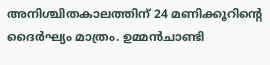അനിശ്ചിതകാലത്തിന് 24 മണിക്കൂറിന്റെ ദൈര്‍ഘ്യം മാത്രം. ഉമ്മന്‍ചാണ്ടി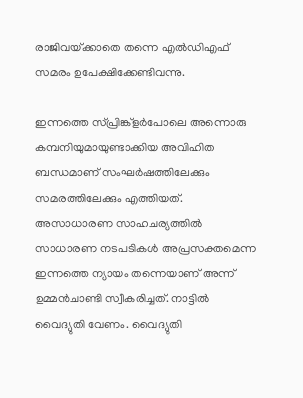രാജിവയ്‌ക്കാതെ തന്നെ എല്‍ഡിഎഫ് സമരം ഉപേക്ഷിക്കേണ്ടിവന്നു.

ഇന്നത്തെ സ്പ്രിങ്ക്‌ളര്‍പോലെ അന്നൊരു കമ്പനിയുമായുണ്ടാക്കിയ അവിഹിത ബന്ധമാണ് സംഘര്‍ഷത്തിലേക്കും സമരത്തിലേക്കും എത്തിയത്. അസാധാരണ സാഹചര്യത്തില്‍ സാധാരണ നടപടികള്‍ അപ്രസക്തമെന്ന ഇന്നത്തെ ന്യായം തന്നെയാണ് അന്ന് ഉമ്മന്‍ചാണ്ടി സ്വീകരിച്ചത്. നാട്ടില്‍ വൈദ്യുതി വേണം. വൈദ്യുതി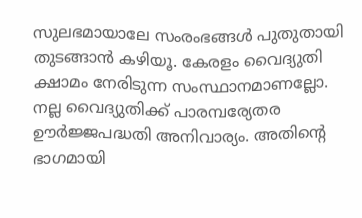സുലഭമായാലേ സംരംഭങ്ങള്‍ പുതുതായി തുടങ്ങാന്‍ കഴിയൂ. കേരളം വൈദ്യുതി ക്ഷാമം നേരിടുന്ന സംസ്ഥാനമാണല്ലോ. നല്ല വൈദ്യുതിക്ക് പാരമ്പര്യേതര ഊര്‍ജ്ജപദ്ധതി അനിവാര്യം. അതിന്റെ ഭാഗമായി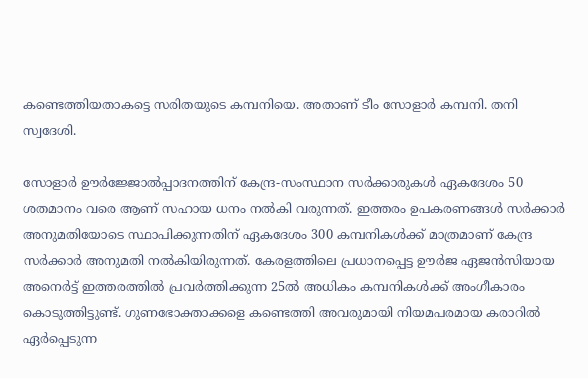കണ്ടെത്തിയതാകട്ടെ സരിതയുടെ കമ്പനിയെ. അതാണ് ടീം സോളാര്‍ കമ്പനി. തനി സ്വദേശി.

സോളാര്‍ ഊര്‍ജ്ജോല്‍പ്പാദനത്തിന് കേന്ദ്ര-സംസ്ഥാന സര്‍ക്കാരുകള്‍ ഏകദേശം 50 ശതമാനം വരെ ആണ് സഹായ ധനം നല്‍കി വരുന്നത്. ഇത്തരം ഉപകരണങ്ങള്‍ സര്‍ക്കാര്‍ അനുമതിയോടെ സ്ഥാപിക്കുന്നതിന് ഏകദേശം 300 കമ്പനികള്‍ക്ക് മാത്രമാണ് കേന്ദ്ര സര്‍ക്കാര്‍ അനുമതി നല്‍കിയിരുന്നത്. കേരളത്തിലെ പ്രധാനപ്പെട്ട ഊര്‍ജ ഏജന്‍സിയായ അനെര്‍ട്ട് ഇത്തരത്തില്‍ പ്രവര്‍ത്തിക്കുന്ന 25ല്‍ അധികം കമ്പനികള്‍ക്ക് അംഗീകാരം കൊടുത്തിട്ടുണ്ട്. ഗുണഭോക്താക്കളെ കണ്ടെത്തി അവരുമായി നിയമപരമായ കരാറില്‍ ഏര്‍പ്പെടുന്ന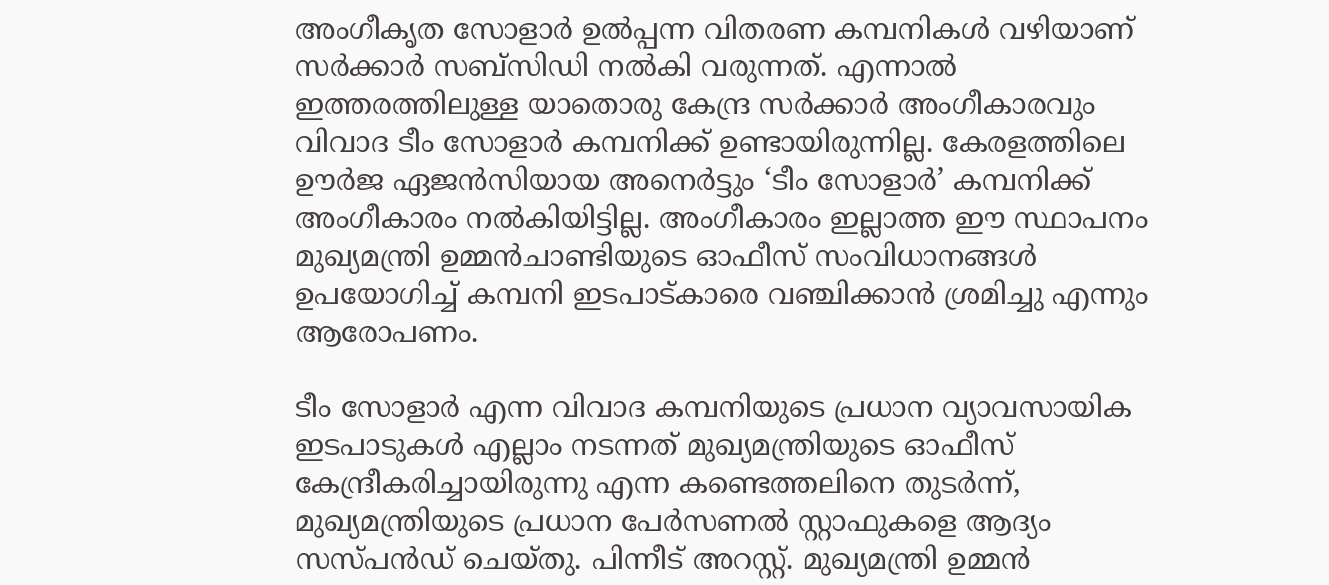അംഗീകൃത സോളാര്‍ ഉല്‍പ്പന്ന വിതരണ കമ്പനികള്‍ വഴിയാണ് സര്‍ക്കാര്‍ സബ്‌സിഡി നല്‍കി വരുന്നത്. എന്നാല്‍ ഇത്തരത്തിലുള്ള യാതൊരു കേന്ദ്ര സര്‍ക്കാര്‍ അംഗീകാരവും വിവാദ ടീം സോളാര്‍ കമ്പനിക്ക് ഉണ്ടായിരുന്നില്ല. കേരളത്തിലെ ഊര്‍ജ ഏജന്‍സിയായ അനെര്‍ട്ടും ‘ടീം സോളാര്‍’ കമ്പനിക്ക് അംഗീകാരം നല്‍കിയിട്ടില്ല. അംഗീകാരം ഇല്ലാത്ത ഈ സ്ഥാപനം മുഖ്യമന്ത്രി ഉമ്മന്‍ചാണ്ടിയുടെ ഓഫീസ് സംവിധാനങ്ങള്‍ ഉപയോഗിച്ച് കമ്പനി ഇടപാട്കാരെ വഞ്ചിക്കാന്‍ ശ്രമിച്ചു എന്നും ആരോപണം.

ടീം സോളാര്‍ എന്ന വിവാദ കമ്പനിയുടെ പ്രധാന വ്യാവസായിക ഇടപാടുകള്‍ എല്ലാം നടന്നത് മുഖ്യമന്ത്രിയുടെ ഓഫീസ് കേന്ദ്രീകരിച്ചായിരുന്നു എന്ന കണ്ടെത്തലിനെ തുടര്‍ന്ന്, മുഖ്യമന്ത്രിയുടെ പ്രധാന പേര്‍സണല്‍ സ്റ്റാഫുകളെ ആദ്യം സസ്പന്‍ഡ് ചെയ്തു. പിന്നീട് അറസ്റ്റ്. മുഖ്യമന്ത്രി ഉമ്മന്‍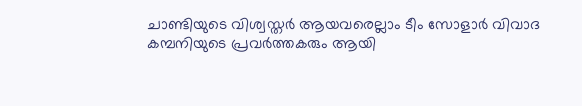ചാണ്ടിയുടെ വിശ്വസ്തര്‍ ആയവരെല്ലാം ടീം സോളാര്‍ വിവാദ കമ്പനിയുടെ പ്രവര്‍ത്തകരും ആയി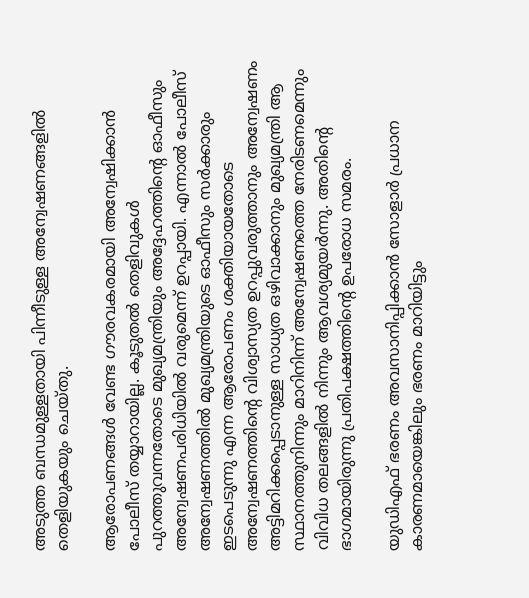അടുത്ത ബന്ധമുള്ളതായി പിന്നീടുള്ള അന്വേഷണങ്ങളില്‍ തെളിയുകയും ചെയ്തു.

ആരോപണങ്ങള്‍ വേണ്ട ഗൗരവകരമായി അന്വേഷിക്കാന്‍ പോലീസ് തയ്യാറായില്ല. കൂടുതല്‍ തെളിവുകള്‍ പുറത്തുവന്നതോടെ മുഖ്യമന്ത്രിയും അദ്ദേഹത്തിന്റെ ഓഫീസും അന്വേഷണപരിധിയില്‍ വരുമെന്ന് ഉറപ്പായി. എന്നാല്‍ പോലീസ് അന്വേഷണത്തില്‍ മുഖ്യമന്ത്രിയുടെ ഓഫീസും സര്‍ക്കാരും ഇടപെടുന്നു എന്ന ആരോപണം ശക്തിയായതോടെ അന്വേഷണത്തിന്റെ വിശ്വാസ്യത ഉറപ്പുവരുത്താനും അന്വേഷണം അട്ടിമറിക്കപ്പെടാനുള്ള സാധ്യത ഒഴിവാക്കാനും മുഖ്യമന്ത്രി ആ സ്ഥാനത്തുനിന്നും മാറിനിന്ന് അന്വേഷണത്തെ നേരിടണമെന്നും വിവിധ തലങ്ങളില്‍ നിന്നും ആവശ്യമുയര്‍ന്നു. അതിന്റെ ഭാഗമായിരുന്നു പ്രതിപക്ഷത്തിന്റെ ഉപരോധ സമരം.

യുഡിഎഫ് ഭരണം അവസാനിപ്പിക്കാന്‍ സോളാര്‍ പ്രധാന കാരണമായെങ്കിലും ഭരണം മാറിയിട്ടും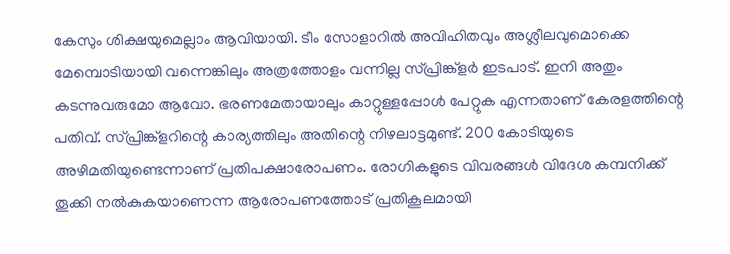കേസും ശിക്ഷയുമെല്ലാം ആവിയായി. ടീം സോളാറില്‍ അവിഹിതവും അശ്ലീലവുമൊക്കെ മേമ്പൊടിയായി വന്നെങ്കിലും അത്രത്തോളം വന്നില്ല സ്പ്രിങ്ക്‌ളര്‍ ഇടപാട്. ഇനി അതും കടന്നുവരുമോ ആവോ. ഭരണമേതായാലും കാറ്റുള്ളപ്പോള്‍ പേറ്റുക എന്നതാണ് കേരളത്തിന്റെ പതിവ്. സ്പ്രിങ്ക്‌ളറിന്റെ കാര്യത്തിലും അതിന്റെ നിഴലാട്ടമുണ്ട്. 200 കോടിയുടെ അഴിമതിയുണ്ടെന്നാണ് പ്രതിപക്ഷാരോപണം. രോഗികളുടെ വിവരങ്ങള്‍ വിദേശ കമ്പനിക്ക് തൂക്കി നല്‍കുകയാണെന്ന ആരോപണത്തോട് പ്രതികൂലമായി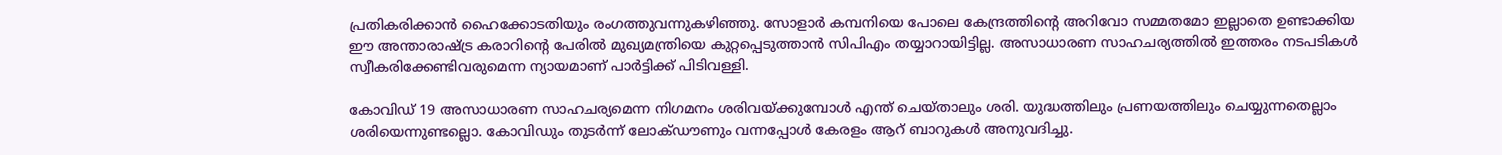പ്രതികരിക്കാന്‍ ഹൈക്കോടതിയും രംഗത്തുവന്നുകഴിഞ്ഞു. സോളാര്‍ കമ്പനിയെ പോലെ കേന്ദ്രത്തിന്റെ അറിവോ സമ്മതമോ ഇല്ലാതെ ഉണ്ടാക്കിയ ഈ അന്താരാഷ്‌ട്ര കരാറിന്റെ പേരില്‍ മുഖ്യമന്ത്രിയെ കുറ്റപ്പെടുത്താന്‍ സിപിഎം തയ്യാറായിട്ടില്ല. അസാധാരണ സാഹചര്യത്തില്‍ ഇത്തരം നടപടികള്‍ സ്വീകരിക്കേണ്ടിവരുമെന്ന ന്യായമാണ് പാര്‍ട്ടിക്ക് പിടിവള്ളി.

കോവിഡ് 19 അസാധാരണ സാഹചര്യമെന്ന നിഗമനം ശരിവയ്‌ക്കുമ്പോള്‍ എന്ത് ചെയ്താലും ശരി. യുദ്ധത്തിലും പ്രണയത്തിലും ചെയ്യുന്നതെല്ലാം ശരിയെന്നുണ്ടല്ലൊ. കോവിഡും തുടര്‍ന്ന് ലോക്ഡൗണും വന്നപ്പോള്‍ കേരളം ആറ് ബാറുകള്‍ അനുവദിച്ചു.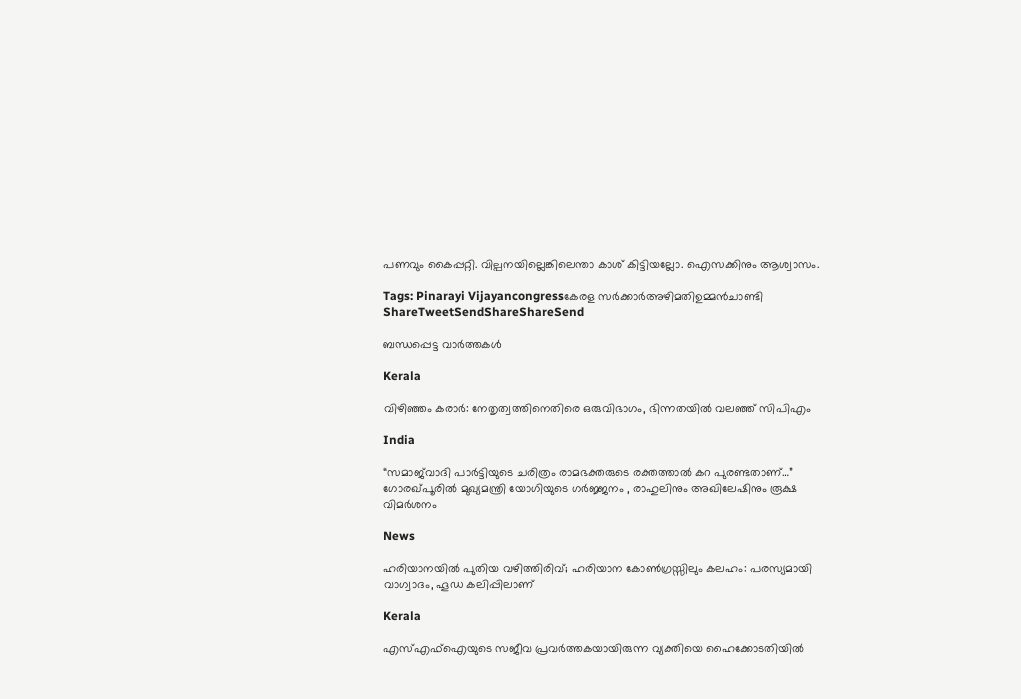പണവും കൈപ്പറ്റി. വില്പനയില്ലെങ്കിലെന്താ കാശ് കിട്ടിയല്ലോ. ഐസക്കിനും ആശ്വാസം.

Tags: Pinarayi Vijayancongressകേരള സര്‍ക്കാര്‍അഴിമതിഉമ്മന്‍ചാണ്ടി
ShareTweetSendShareShareSend

ബന്ധപ്പെട്ട വാര്‍ത്തകള്‍

Kerala

വിഴിഞ്ഞം കരാര്‍: നേതൃത്വത്തിനെതിരെ ഒരുവിഭാഗം, ഭിന്നതയില്‍ വലഞ്ഞ് സിപിഎം

India

“സമാജ്‌വാദി പാർട്ടിയുടെ ചരിത്രം രാമഭക്തരുടെ രക്തത്താൽ കറ പുരണ്ടതാണ്…” ഗോരഖ്പൂരിൽ മുഖ്യമന്ത്രി യോഗിയുടെ ഗർജ്ജനം , രാഹുലിനും അഖിലേഷിനും രൂക്ഷ വിമർശനം

News

ഹരിയാനയിൽ പുതിയ വഴിത്തിരിവ്; ഹരിയാന കോൺഗ്രസ്സിലും കലഹം: പരസ്യമായി വാഗ്വാദം, ഹൂഡ കലിപ്പിലാണ്

Kerala

എസ്എഫ്‌ഐയുടെ സജീവ പ്രവര്‍ത്തകയായിരുന്ന വ്യക്തിയെ ഹൈക്കോടതിയില്‍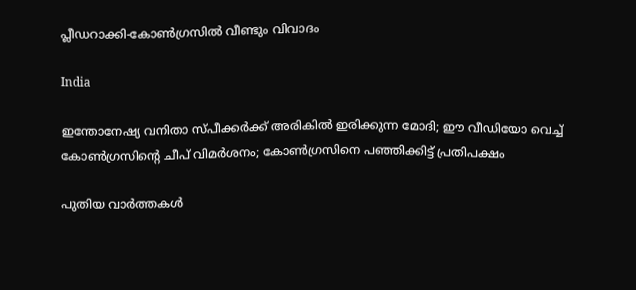പ്ലീഡറാക്കി-കോണ്‍ഗ്രസില്‍ വീണ്ടും വിവാദം

India

ഇന്തോനേഷ്യ വനിതാ സ്പീക്കര്‍ക്ക് അരികില്‍ ഇരിക്കുന്ന മോദി; ഈ വീഡിയോ വെച്ച് കോണ്‍ഗ്രസിന്റെ ചീപ് വിമര്‍ശനം; കോണ്‍ഗ്രസിനെ പഞ്ഞിക്കിട്ട് പ്രതിപക്ഷം

പുതിയ വാര്‍ത്തകള്‍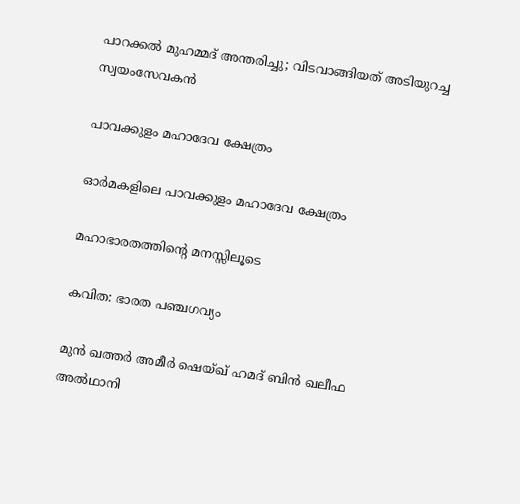പാറക്കല്‍ മുഹമ്മദ് അന്തരിച്ചു; വിടവാങ്ങിയത് അടിയുറച്ച സ്വയംസേവകന്‍

പാവക്കുളം മഹാദേവ ക്ഷേത്രം

ഓര്‍മകളിലെ പാവക്കുളം മഹാദേവ ക്ഷേത്രം

മഹാഭാരതത്തിന്റെ മനസ്സിലൂടെ

കവിത: ഭാരത പഞ്ചഗവ്യം

മുൻ ഖത്തർ അമീർ ഷെയ്ഖ് ഹമദ് ബിൻ ഖലീഫ അൽഥാനി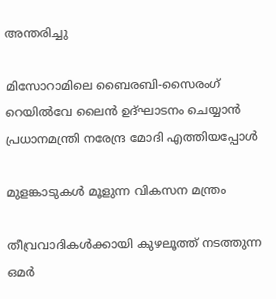അന്തരിച്ചു

മിസോറാമിലെ ബൈരബി-സൈരംഗ് റെയില്‍വേ ലൈന്‍ ഉദ്ഘാടനം ചെയ്യാന്‍ പ്രധാനമന്ത്രി നരേന്ദ്ര മോദി എത്തിയപ്പോള്‍

മുളങ്കാടുകള്‍ മൂളുന്ന വികസന മന്ത്രം

തീവ്രവാദികൾക്കായി കുഴലൂത്ത് നടത്തുന്ന ഒമർ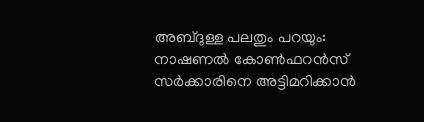അബ്ദുള്ള പലതും പറയും: നാഷണൽ കോൺഫറൻസ് സർക്കാരിനെ അട്ടിമറിക്കാൻ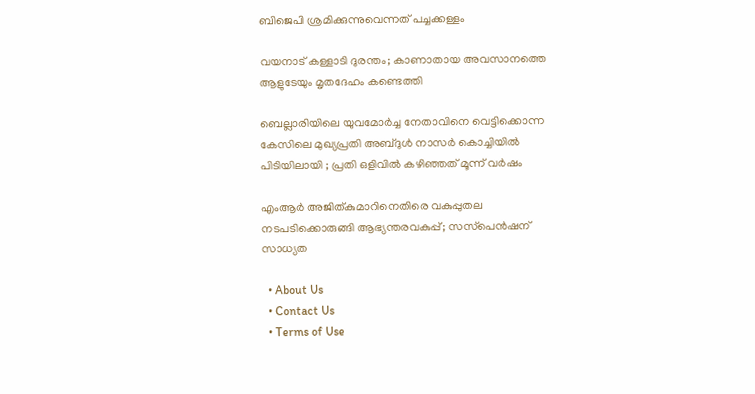ബിജെപി ശ്രമിക്കുന്നുവെന്നത് പച്ചക്കള്ളം

വയനാട് കള്ളാടി ദുരന്തം; കാണാതായ അവസാനത്തെ ആളുടേയും മൃതദേഹം കണ്ടെത്തി

ബെല്ലാരിയിലെ യുവമോർച്ച നേതാവിനെ വെട്ടിക്കൊന്ന കേസിലെ മുഖ്യപ്രതി അബ്ദുൾ നാസർ കൊച്ചിയിൽ പിടിയിലായി ; പ്രതി ഒളിവിൽ കഴിഞ്ഞത് മൂന്ന് വർഷം

എംആര്‍ അജിത്കുമാറിനെതിരെ വകുപ്പുതല നടപടിക്കൊരുങ്ങി ആഭ്യന്തരവകുപ്പ്; സസ്‌പെൻഷന് സാധ്യത

  • About Us
  • Contact Us
  • Terms of Use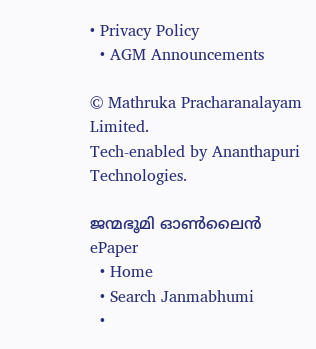• Privacy Policy
  • AGM Announcements

© Mathruka Pracharanalayam Limited.
Tech-enabled by Ananthapuri Technologies.

ജന്മഭൂമി ഓണ്‍ലൈന്‍
ePaper
  • Home
  • Search Janmabhumi
  •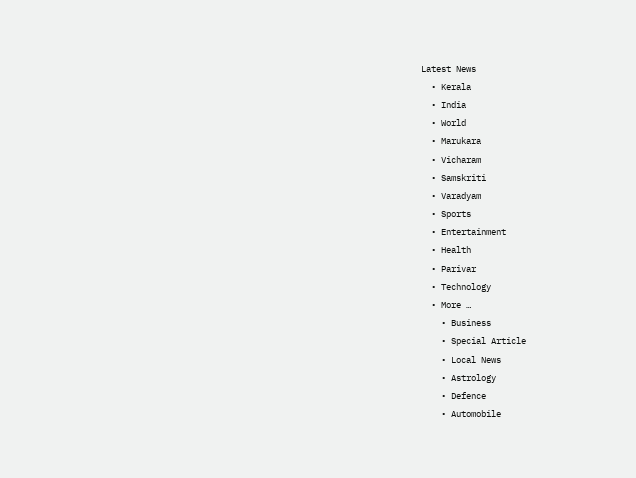Latest News
  • Kerala
  • India
  • World
  • Marukara
  • Vicharam
  • Samskriti
  • Varadyam
  • Sports
  • Entertainment
  • Health
  • Parivar
  • Technology
  • More …
    • Business
    • Special Article
    • Local News
    • Astrology
    • Defence
    • Automobile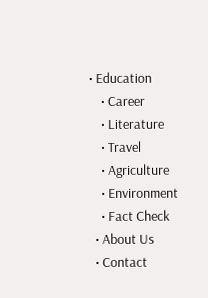• Education
    • Career
    • Literature
    • Travel
    • Agriculture
    • Environment
    • Fact Check
  • About Us
  • Contact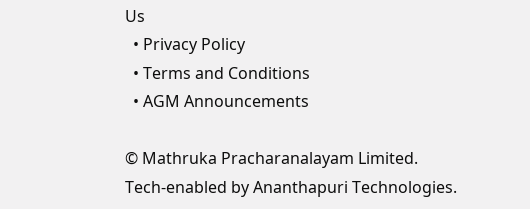Us
  • Privacy Policy
  • Terms and Conditions
  • AGM Announcements

© Mathruka Pracharanalayam Limited.
Tech-enabled by Ananthapuri Technologies.